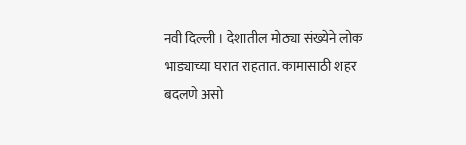नवी दिल्ली । देशातील मोठ्या संख्येने लोक भाड्याच्या घरात राहतात. कामासाठी शहर बदलणे असो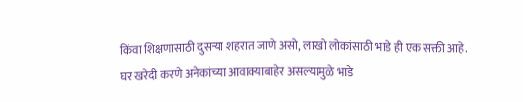किंवा शिक्षणासाठी दुसऱ्या शहरात जाणे असो, लाखो लोकांसाठी भाडे ही एक सक्ती आहे. घर खरेदी करणे अनेकांच्या आवाक्याबाहेर असल्यामुळे भाडे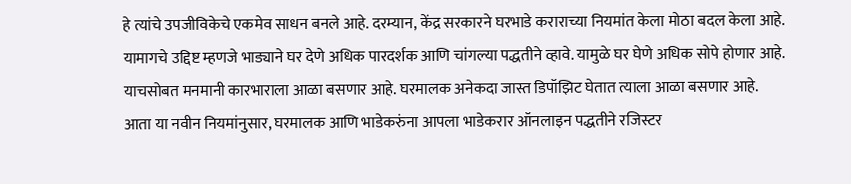हे त्यांचे उपजीविकेचे एकमेव साधन बनले आहे. दरम्यान, केंद्र सरकारने घरभाडे कराराच्या नियमांत केला मोठा बदल केला आहे. यामागचे उद्दिष्ट म्हणजे भाड्याने घर देणे अधिक पारदर्शक आणि चांगल्या पद्धतीने व्हावे. यामुळे घर घेणे अधिक सोपे होणार आहे. याचसोबत मनमानी कारभाराला आळा बसणार आहे. घरमालक अनेकदा जास्त डिपॉझिट घेतात त्याला आळा बसणार आहे.
आता या नवीन नियमांनुसार, घरमालक आणि भाडेकरुंना आपला भाडेकरार ऑनलाइन पद्धतीने रजिस्टर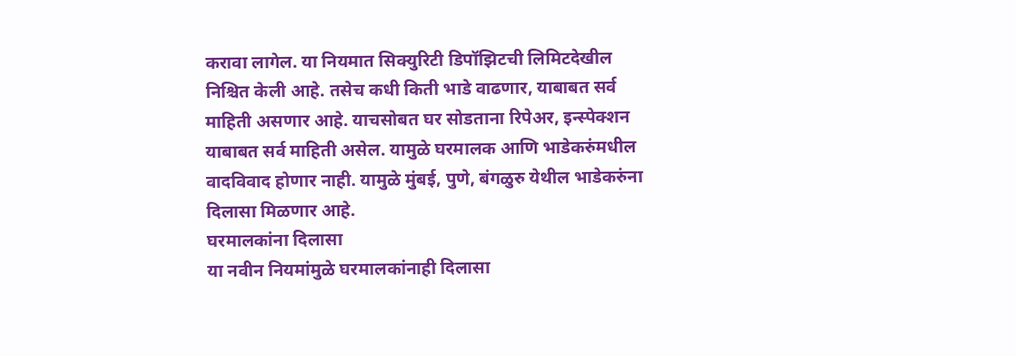करावा लागेल. या नियमात सिक्युरिटी डिपॉझिटची लिमिटदेखील निश्चित केली आहे. तसेच कधी किती भाडे वाढणार, याबाबत सर्व माहिती असणार आहे. याचसोबत घर सोडताना रिपेअर, इन्स्पेक्शन याबाबत सर्व माहिती असेल. यामुळे घरमालक आणि भाडेकरुंमधील वादविवाद होणार नाही. यामुळे मुंबई, पुणे, बंगळुरु येथील भाडेकरुंना दिलासा मिळणार आहे.
घरमालकांना दिलासा
या नवीन नियमांमुळे घरमालकांनाही दिलासा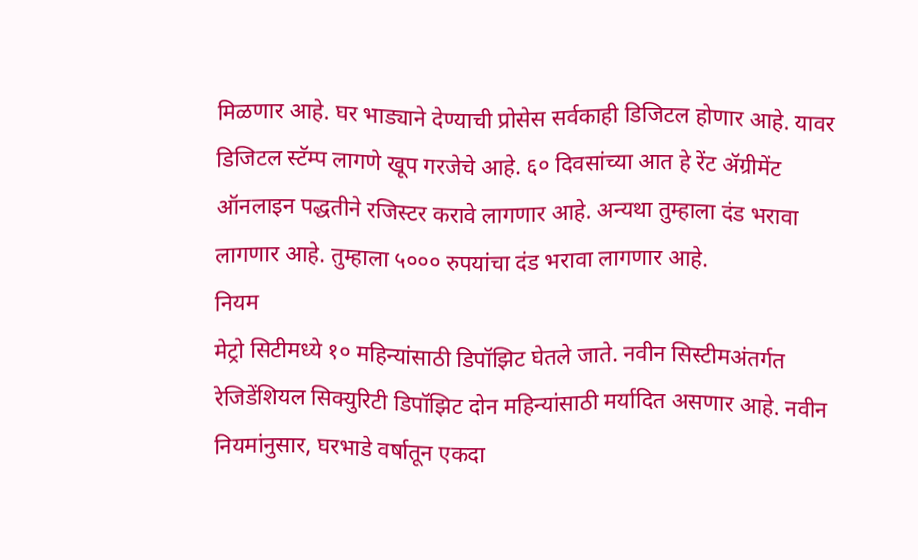मिळणार आहे. घर भाड्याने देण्याची प्रोसेस सर्वकाही डिजिटल होणार आहे. यावर डिजिटल स्टॅम्प लागणे खूप गरजेचे आहे. ६० दिवसांच्या आत हे रेंट ॲग्रीमेंट ऑनलाइन पद्धतीने रजिस्टर करावे लागणार आहे. अन्यथा तुम्हाला दंड भरावा लागणार आहे. तुम्हाला ५००० रुपयांचा दंड भरावा लागणार आहे.
नियम
मेट्रो सिटीमध्ये १० महिन्यांसाठी डिपॉझिट घेतले जाते. नवीन सिस्टीमअंतर्गत रेजिडेंशियल सिक्युरिटी डिपॉझिट दोन महिन्यांसाठी मर्यादित असणार आहे. नवीन नियमांनुसार, घरभाडे वर्षातून एकदा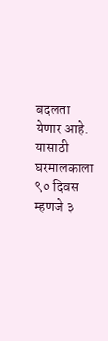बदलता येणार आहे. यासाठी घरमालकाला ९० दिवस म्हणजे ३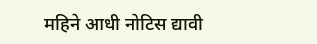महिने आधी नोटिस द्यावी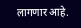लागणार आहे.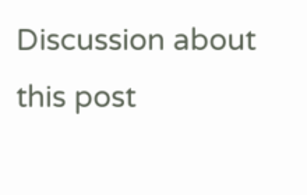Discussion about this post